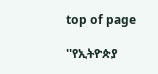top of page

''የኢትዮጵያ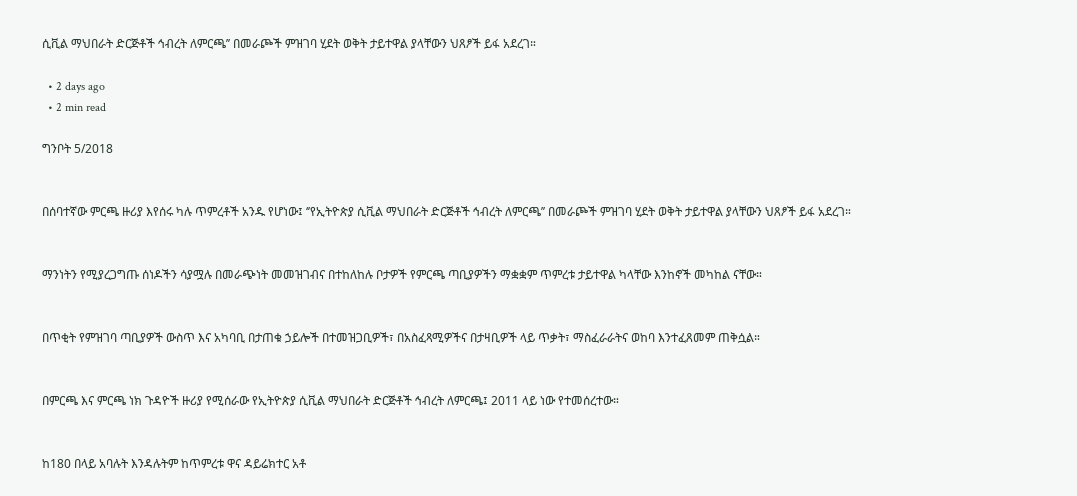ሲቪል ማህበራት ድርጅቶች ኅብረት ለምርጫ’’ በመራጮች ምዝገባ ሂደት ወቅት ታይተዋል ያላቸውን ህጸፆች ይፋ አደረገ።

  • 2 days ago
  • 2 min read

ግንቦት 5/2018


በሰባተኛው ምርጫ ዙሪያ እየሰሩ ካሉ ጥምረቶች አንዱ የሆነው፤ ‘’የኢትዮጵያ ሲቪል ማህበራት ድርጅቶች ኅብረት ለምርጫ’’ በመራጮች ምዝገባ ሂደት ወቅት ታይተዋል ያላቸውን ህጸፆች ይፋ አደረገ።


ማንነትን የሚያረጋግጡ ሰነዶችን ሳያሟሉ በመራጭነት መመዝገብና በተከለከሉ ቦታዎች የምርጫ ጣቢያዎችን ማቋቋም ጥምረቱ ታይተዋል ካላቸው እንከኖች መካከል ናቸው።


በጥቂት የምዝገባ ጣቢያዎች ውስጥ እና አካባቢ በታጠቁ ኃይሎች በተመዝጋቢዎች፣ በአስፈጻሚዎችና በታዛቢዎች ላይ ጥቃት፣ ማስፈራራትና ወከባ እንተፈጸመም ጠቅሷል።


በምርጫ እና ምርጫ ነክ ጉዳዮች ዙሪያ የሚሰራው የኢትዮጵያ ሲቪል ማህበራት ድርጅቶች ኅብረት ለምርጫ፤ 2011 ላይ ነው የተመሰረተው።


ከ180 በላይ አባሉት እንዳሉትም ከጥምረቱ ዋና ዳይሬክተር አቶ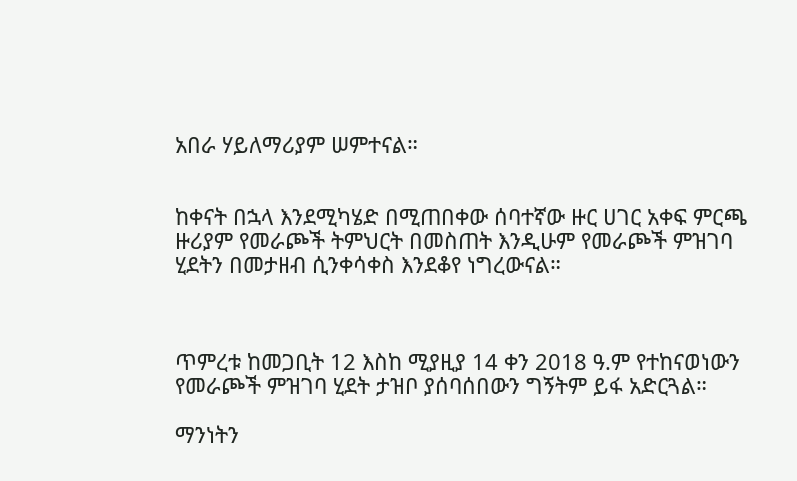አበራ ሃይለማሪያም ሠምተናል።


ከቀናት በኋላ እንደሚካሄድ በሚጠበቀው ሰባተኛው ዙር ሀገር አቀፍ ምርጫ ዙሪያም የመራጮች ትምህርት በመስጠት እንዲሁም የመራጮች ምዝገባ ሂደትን በመታዘብ ሲንቀሳቀስ እንደቆየ ነግረውናል።



ጥምረቱ ከመጋቢት 12 እስከ ሚያዚያ 14 ቀን 2018 ዓ.ም የተከናወነውን የመራጮች ምዝገባ ሂደት ታዝቦ ያሰባሰበውን ግኝትም ይፋ አድርጓል።

ማንነትን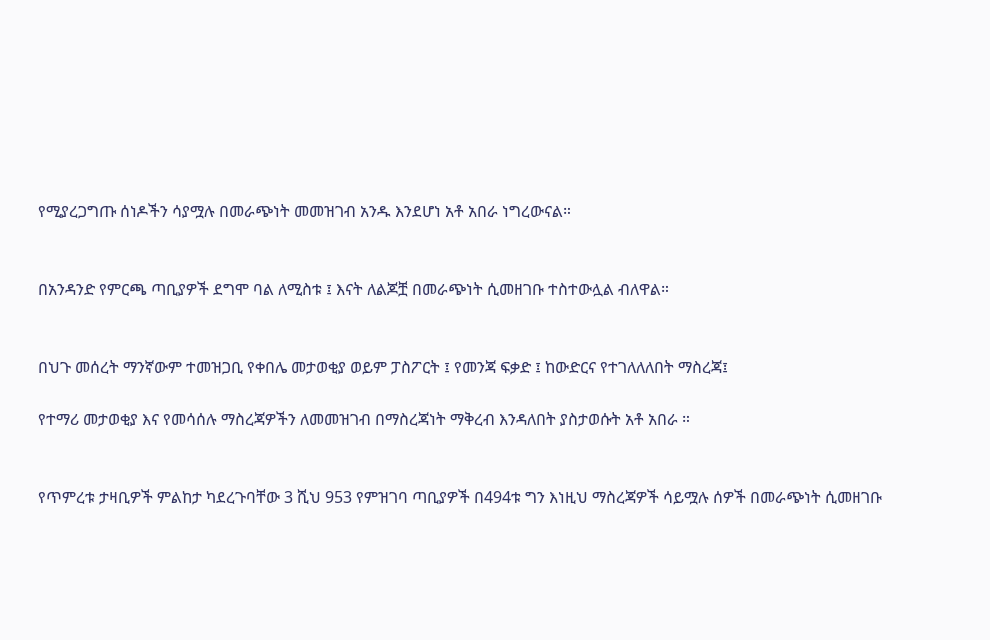የሚያረጋግጡ ሰነዶችን ሳያሟሉ በመራጭነት መመዝገብ አንዱ እንደሆነ አቶ አበራ ነግረውናል።


በአንዳንድ የምርጫ ጣቢያዎች ደግሞ ባል ለሚስቱ ፤ እናት ለልጆቿ በመራጭነት ሲመዘገቡ ተስተውሏል ብለዋል።


በህጉ መሰረት ማንኛውም ተመዝጋቢ የቀበሌ መታወቂያ ወይም ፓስፖርት ፤ የመንጃ ፍቃድ ፤ ከውድርና የተገለለለበት ማስረጃ፤

የተማሪ መታወቂያ እና የመሳሰሉ ማስረጃዎችን ለመመዝገብ በማስረጃነት ማቅረብ እንዳለበት ያስታወሱት አቶ አበራ ።


የጥምረቱ ታዛቢዎች ምልከታ ካደረጉባቸው 3 ሺህ 953 የምዝገባ ጣቢያዎች በ494ቱ ግን እነዚህ ማስረጃዎች ሳይሟሉ ሰዎች በመራጭነት ሲመዘገቡ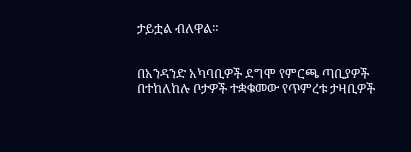ታይቷል ብለዋል።


በአንዳንድ አካባቢዎች ደግሞ የምርጫ ጣቢያዎች በተከለከሉ ቦታዎች ተቋቁመው የጥምረቱ ታዛቢዎች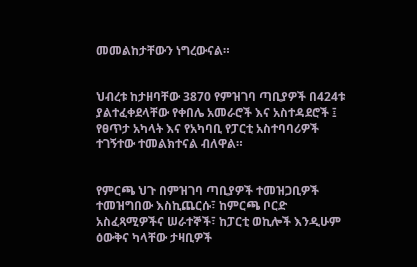መመልከታቸውን ነግረውናል።


ህብረቱ ከታዘባቸው 3870 የምዝገባ ጣቢያዎች በ424ቱ ያልተፈቀደላቸው የቀበሌ አመራሮች እና አስተዳደሮች ፤ የፀጥታ አካላት እና የአካባቢ የፓርቲ አስተባባሪዎች ተገኝተው ተመልክተናል ብለዋል።


የምርጫ ህጉ በምዝገባ ጣቢያዎች ተመዝጋቢዎች ተመዝግበው እስኪጨርሱ፣ ከምርጫ ቦርድ አስፈጻሚዎችና ሠራተኞች፣ ከፓርቲ ወኪሎች እንዲሁም ዕውቅና ካላቸው ታዛቢዎች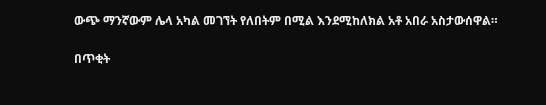ውጭ ማንኛውም ሌላ አካል መገኘት የለበትም በሚል እንደሚከለክል አቶ አበራ አስታውሰዋል።

በጥቂት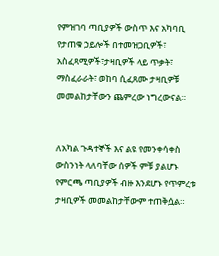የምዝገባ ጣቢያዎች ውስጥ እና አካባቢ የታጠቁ ኃይሎች በተመዝጋቢዎች፣ አስፈጻሚዎች፣ታዛቢዎች ላይ ጥቃት፣ ማስፈራራት፣ ወከባ ሲፈጸሙ ታዛቢዎቹ መመልከታቸውን ጨምረው ነግረውናል።


ለአካል ጉዳተኞች እና ልዩ የመንቀሳቀስ ውስንነት ላለባቸው ሰዎች ምቹ ያልሆኑ የምርጫ ጣቢያዎች ብዙ እንደሆኑ የጥምረቱ ታዛቢዎች መመልከታቸውም ተጠቅሷል።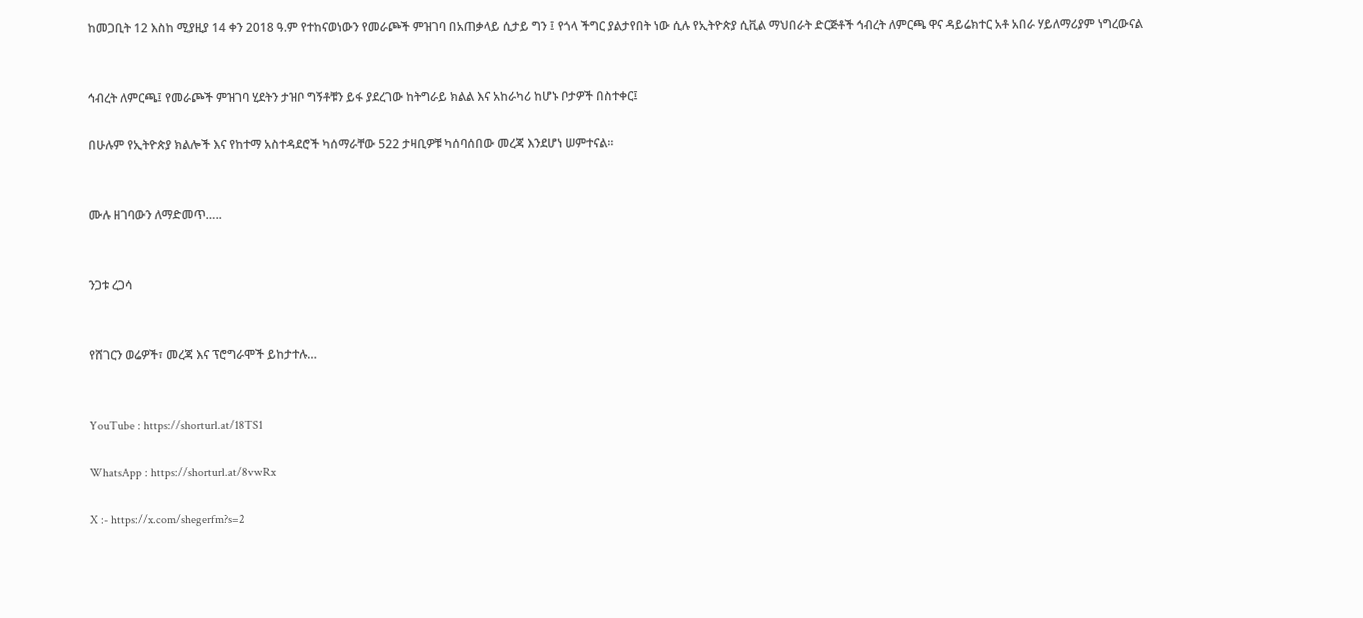ከመጋቢት 12 እስከ ሚያዚያ 14 ቀን 2018 ዓ.ም የተከናወነውን የመራጮች ምዝገባ በአጠቃላይ ሲታይ ግን ፤ የጎላ ችግር ያልታየበት ነው ሲሉ የኢትዮጵያ ሲቪል ማህበራት ድርጅቶች ኅብረት ለምርጫ ዋና ዳይሬክተር አቶ አበራ ሃይለማሪያም ነግረውናል


ኅብረት ለምርጫ፤ የመራጮች ምዝገባ ሂደትን ታዝቦ ግኝቶቹን ይፋ ያደረገው ከትግራይ ክልል እና አከራካሪ ከሆኑ ቦታዎች በስተቀር፤

በሁሉም የኢትዮጵያ ክልሎች እና የከተማ አስተዳደሮች ካሰማራቸው 522 ታዛቢዎቹ ካሰባሰበው መረጃ እንደሆነ ሠምተናል።


ሙሉ ዘገባውን ለማድመጥ…..


ንጋቱ ረጋሳ


የሸገርን ወሬዎች፣ መረጃ እና ፕሮግራሞች ይከታተሉ…


YouTube : https://shorturl.at/18TS1

WhatsApp : https://shorturl.at/8vwRx

X :- https://x.com/shegerfm?s=2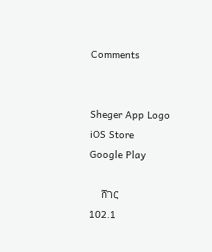Comments


Sheger App Logo
iOS Store
Google Play

    ሸገር
102.1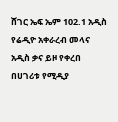ሸገር ኤፍ ኤም 102.1 አዲስ የሬዲዮ አቀራረብ መላና አዲስ ቃና ይዞ የቀረበ በሀገሪቱ የሚዲያ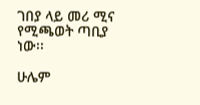ገበያ ላይ መሪ ሚና የሚጫወት ጣቢያ ነው፡፡

ሁሌም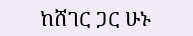ከሸገር ጋር ሁኑ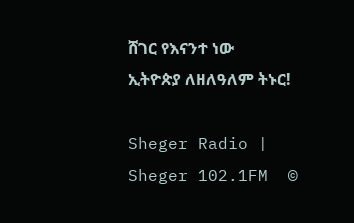ሸገር የእናንተ ነው
ኢትዮጵያ ለዘለዓለም ትኑር!

Sheger Radio | Sheger 102.1FM  ©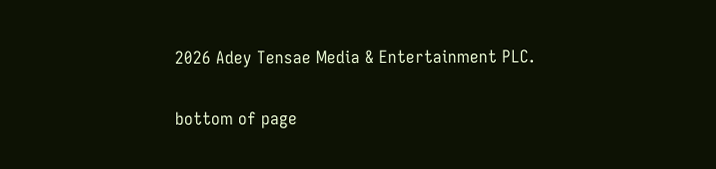2026 Adey Tensae Media & Entertainment PLC.

bottom of page